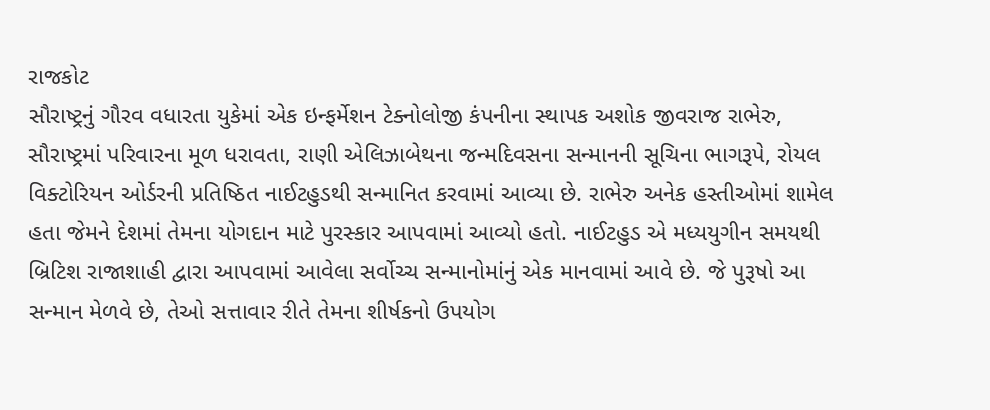રાજકોટ
સૌરાષ્ટ્રનું ગૌરવ વધારતા યુકેમાં એક ઇન્ફર્મેશન ટેક્નોલોજી કંપનીના સ્થાપક અશોક જીવરાજ રાભેરુ, સૌરાષ્ટ્રમાં પરિવારના મૂળ ધરાવતા, રાણી એલિઝાબેથના જન્મદિવસના સન્માનની સૂચિના ભાગરૂપે, રોયલ વિક્ટોરિયન ઓર્ડરની પ્રતિષ્ઠિત નાઈટહુડથી સન્માનિત કરવામાં આવ્યા છે. રાભેરુ અનેક હસ્તીઓમાં શામેલ હતા જેમને દેશમાં તેમના યોગદાન માટે પુરસ્કાર આપવામાં આવ્યો હતો. નાઈટહુડ એ મધ્યયુગીન સમયથી બ્રિટિશ રાજાશાહી દ્વારા આપવામાં આવેલા સર્વોચ્ચ સન્માનોમાંનું એક માનવામાં આવે છે. જે પુરૂષો આ સન્માન મેળવે છે, તેઓ સત્તાવાર રીતે તેમના શીર્ષકનો ઉપયોગ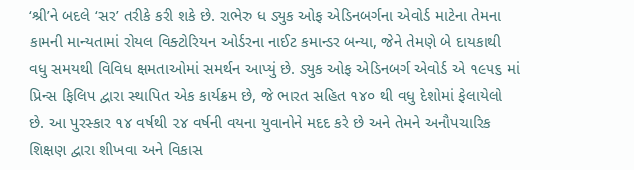‘શ્રી’ને બદલે ‘સર’ તરીકે કરી શકે છે. રાભેરુ ધ ડ્યુક ઓફ એડિનબર્ગના એવોર્ડ માટેના તેમના કામની માન્યતામાં રોયલ વિક્ટોરિયન ઓર્ડરના નાઈટ કમાન્ડર બન્યા, જેને તેમણે બે દાયકાથી વધુ સમયથી વિવિધ ક્ષમતાઓમાં સમર્થન આપ્યું છે. ડ્યુક ઓફ એડિનબર્ગ એવોર્ડ એ ૧૯૫૬ માં પ્રિન્સ ફિલિપ દ્વારા સ્થાપિત એક કાર્યક્રમ છે, જે ભારત સહિત ૧૪૦ થી વધુ દેશોમાં ફેલાયેલો છે. આ પુરસ્કાર ૧૪ વર્ષથી ૨૪ વર્ષની વયના યુવાનોને મદદ કરે છે અને તેમને અનૌપચારિક શિક્ષણ દ્વારા શીખવા અને વિકાસ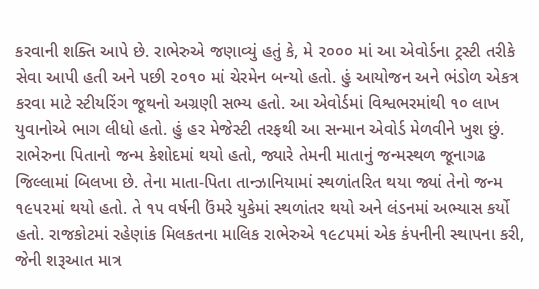કરવાની શક્તિ આપે છે. રાભેરુએ જણાવ્યું હતું કે, મે ૨૦૦૦ માં આ એવોર્ડના ટ્રસ્ટી તરીકે સેવા આપી હતી અને પછી ૨૦૧૦ માં ચેરમેન બન્યો હતો. હું આયોજન અને ભંડોળ એકત્ર કરવા માટે સ્ટીયરિંગ જૂથનો અગ્રણી સભ્ય હતો. આ એવોર્ડમાં વિશ્વભરમાંથી ૧૦ લાખ યુવાનોએ ભાગ લીધો હતો. હું હર મેજેસ્ટી તરફથી આ સન્માન એવોર્ડ મેળવીને ખુશ છું. રાભેરુના પિતાનો જન્મ કેશોદમાં થયો હતો, જ્યારે તેમની માતાનું જન્મસ્થળ જૂનાગઢ જિલ્લામાં બિલખા છે. તેના માતા-પિતા તાન્ઝાનિયામાં સ્થળાંતરિત થયા જ્યાં તેનો જન્મ ૧૯૫૨માં થયો હતો. તે ૧૫ વર્ષની ઉંમરે યુકેમાં સ્થળાંતર થયો અને લંડનમાં અભ્યાસ કર્યો હતો. રાજકોટમાં રહેણાંક મિલકતના માલિક રાભેરુએ ૧૯૮૫માં એક કંપનીની સ્થાપના કરી, જેની શરૂઆત માત્ર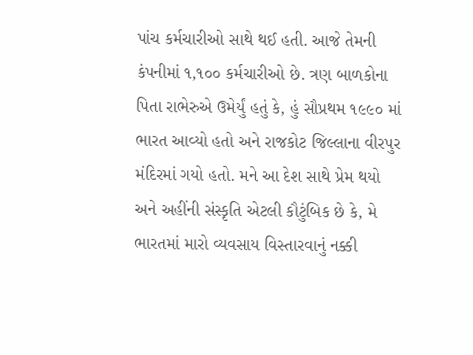પાંચ કર્મચારીઓ સાથે થઈ હતી. આજે તેમની કંપનીમાં ૧,૧૦૦ કર્મચારીઓ છે. ત્રણ બાળકોના પિતા રાભેરુએ ઉમેર્યું હતું કે, હું સૌપ્રથમ ૧૯૯૦ માં ભારત આવ્યો હતો અને રાજકોટ જિલ્લાના વીરપુર મંદિરમાં ગયો હતો. મને આ દેશ સાથે પ્રેમ થયો અને અહીંની સંસ્કૃતિ એટલી કૌટુંબિક છે કે, મે ભારતમાં મારો વ્યવસાય વિસ્તારવાનું નક્કી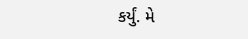કર્યું. મે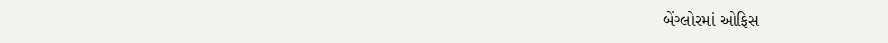બેંગ્લોરમાં ઓફિસ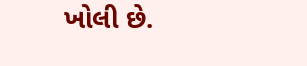ખોલી છે.